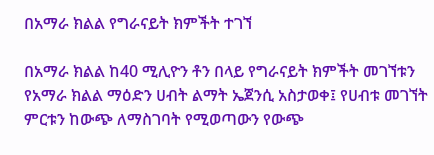በአማራ ክልል የግራናይት ክምችት ተገኘ

በአማራ ክልል ከ40 ሚሊዮን ቶን በላይ የግራናይት ክምችት መገኘቱን የአማራ ክልል ማዕድን ሀብት ልማት ኤጀንሲ አስታወቀ፤ የሀብቱ መገኘት ምርቱን ከውጭ ለማስገባት የሚወጣውን የውጭ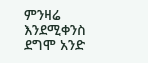ምንዛሬ እንደሚቀንስ ደግሞ አንድ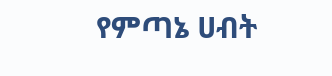የምጣኔ ሀብት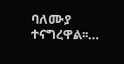ባለሙያ ተናግረዋል፡፡…